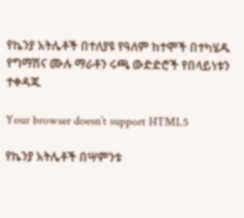የኬንያ አትሌቶች በተለያዩ የዓለም ከተሞች በተካሄዱ የግማሽና ሙሉ ማራቶን ሩጫ ውድድሮች የበላይነቱን ተቀዳጁ

Your browser doesn’t support HTML5

የኬንያ አትሌቶች በሣምንቱ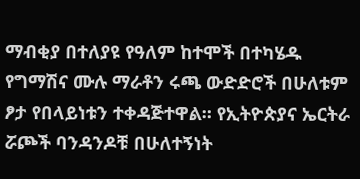ማብቂያ በተለያዩ የዓለም ከተሞች በተካሄዱ የግማሽና ሙሉ ማራቶን ሩጫ ውድድሮች በሁለቱም ፆታ የበላይነቱን ተቀዳጅተዋል። የኢትዮጵያና ኤርትራ ሯጮች ባንዳንዶቹ በሁለተኝነት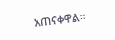አጠናቀዋል።